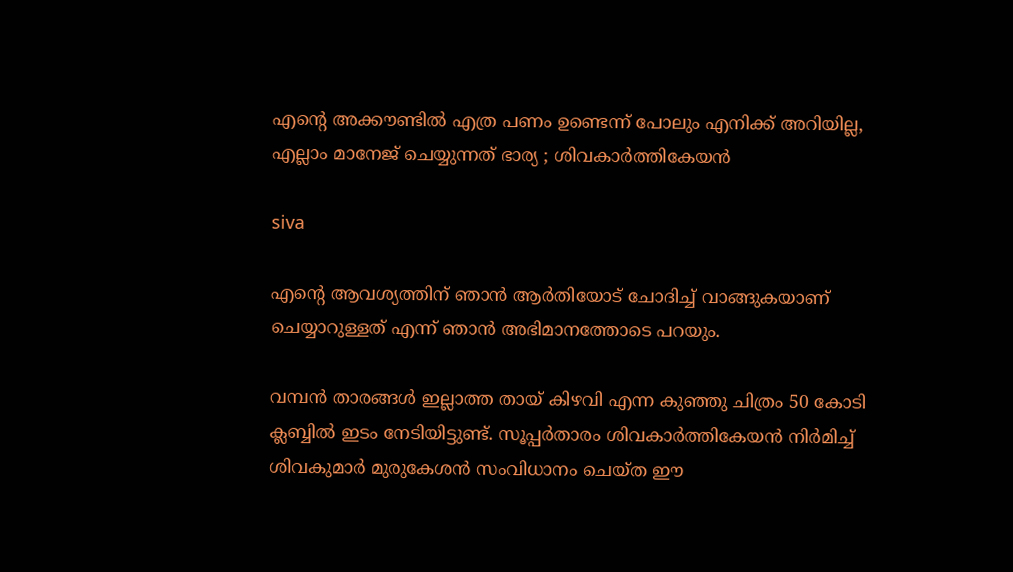എന്റെ അക്കൗണ്ടില്‍ എത്ര പണം ഉണ്ടെന്ന് പോലും എനിക്ക് അറിയില്ല, എല്ലാം മാനേജ് ചെയ്യുന്നത് ഭാര്യ ; ശിവകാര്‍ത്തികേയന്‍

siva

എന്റെ ആവശ്യത്തിന് ഞാന്‍ ആര്‍തിയോട് ചോദിച്ച് വാങ്ങുകയാണ് ചെയ്യാറുള്ളത് എന്ന് ഞാന്‍ അഭിമാനത്തോടെ പറയും.

വമ്പന്‍ താരങ്ങള്‍ ഇല്ലാത്ത തായ് കിഴവി എന്ന കുഞ്ഞു ചിത്രം 50 കോടി ക്ലബ്ബില്‍ ഇടം നേടിയിട്ടുണ്ട്. സൂപ്പര്‍താരം ശിവകാര്‍ത്തികേയന്‍ നിര്‍മിച്ച് ശിവകുമാര്‍ മുരുകേശന്‍ സംവിധാനം ചെയ്ത ഈ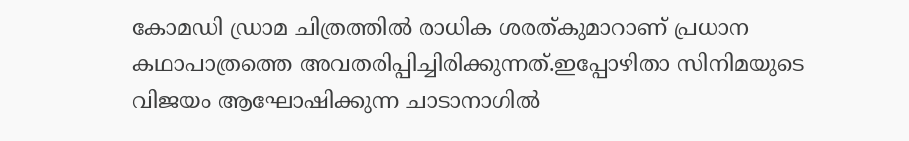കോമഡി ഡ്രാമ ചിത്രത്തില്‍ രാധിക ശരത്കുമാറാണ് പ്രധാന കഥാപാത്രത്തെ അവതരിപ്പിച്ചിരിക്കുന്നത്.ഇപ്പോഴിതാ സിനിമയുടെ വിജയം ആഘോഷിക്കുന്ന ചാടാനാഗില്‍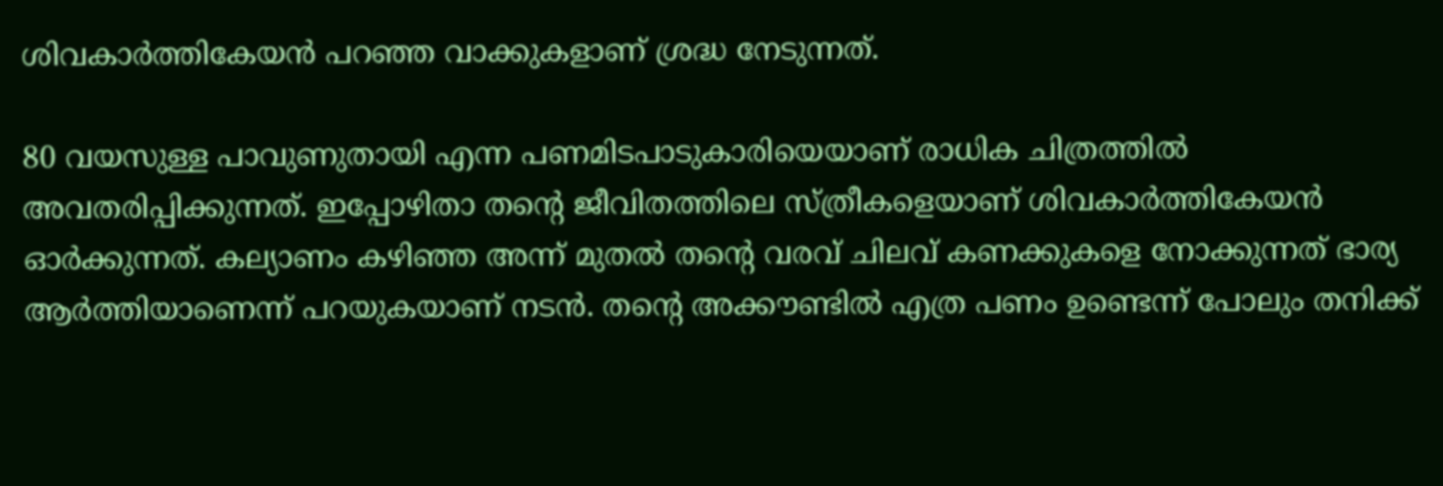ശിവകാര്‍ത്തികേയന്‍ പറഞ്ഞ വാക്കുകളാണ് ശ്രദ്ധ നേടുന്നത്.

80 വയസുള്ള പാവുണുതായി എന്ന പണമിടപാടുകാരിയെയാണ് രാധിക ചിത്രത്തില്‍ അവതരിപ്പിക്കുന്നത്. ഇപ്പോഴിതാ തന്റെ ജീവിതത്തിലെ സ്ത്രീകളെയാണ് ശിവകാര്‍ത്തികേയന്‍ ഓര്‍ക്കുന്നത്. കല്യാണം കഴിഞ്ഞ അന്ന് മുതല്‍ തന്റെ വരവ് ചിലവ് കണക്കുകളെ നോക്കുന്നത് ഭാര്യ ആര്‍ത്തിയാണെന്ന് പറയുകയാണ് നടന്‍. തന്റെ അക്കൗണ്ടില്‍ എത്ര പണം ഉണ്ടെന്ന് പോലും തനിക്ക്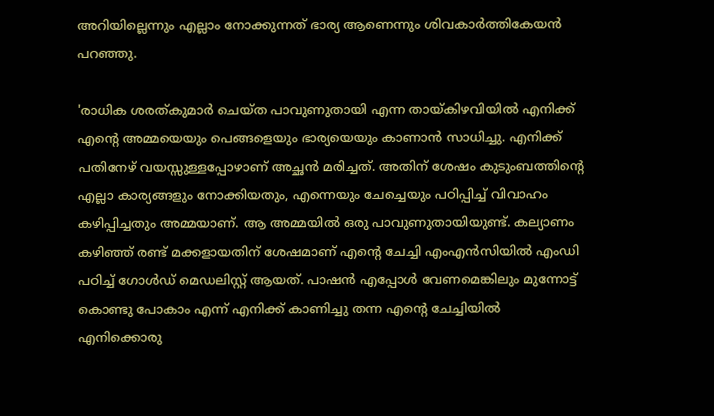അറിയില്ലെന്നും എല്ലാം നോക്കുന്നത് ഭാര്യ ആണെന്നും ശിവകാര്‍ത്തികേയന്‍ പറഞ്ഞു.

'രാധിക ശരത്കുമാര്‍ ചെയ്ത പാവുണുതായി എന്ന തായ്കിഴവിയില്‍ എനിക്ക് എന്റെ അമ്മയെയും പെങ്ങളെയും ഭാര്യയെയും കാണാന്‍ സാധിച്ചു. എനിക്ക് പതിനേഴ് വയസ്സുള്ളപ്പോഴാണ് അച്ഛന്‍ മരിച്ചത്. അതിന് ശേഷം കുടുംബത്തിന്റെ എല്ലാ കാര്യങ്ങളും നോക്കിയതും, എന്നെയും ചേച്ചെയും പഠിപ്പിച്ച് വിവാഹം കഴിപ്പിച്ചതും അമ്മയാണ്. ആ അമ്മയില്‍ ഒരു പാവുണുതായിയുണ്ട്. കല്യാണം കഴിഞ്ഞ് രണ്ട് മക്കളായതിന് ശേഷമാണ് എന്റെ ചേച്ചി എംഎന്‍സിയില്‍ എംഡി പഠിച്ച് ഗോള്‍ഡ് മെഡലിസ്റ്റ് ആയത്. പാഷന്‍ എപ്പോള്‍ വേണമെങ്കിലും മുന്നോട്ട് കൊണ്ടു പോകാം എന്ന് എനിക്ക് കാണിച്ചു തന്ന എന്റെ ചേച്ചിയില്‍ എനിക്കൊരു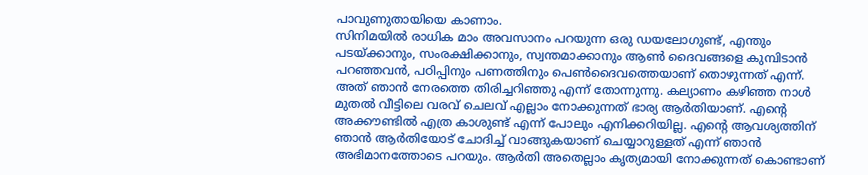പാവുണുതായിയെ കാണാം.
സിനിമയില്‍ രാധിക മാം അവസാനം പറയുന്ന ഒരു ഡയലോഗുണ്ട്, എന്തും പടയ്ക്കാനും, സംരക്ഷിക്കാനും, സ്വന്തമാക്കാനും ആണ്‍ ദൈവങ്ങളെ കുമ്പിടാന്‍ പറഞ്ഞവന്‍, പഠിപ്പിനും പണത്തിനും പെണ്‍ദൈവത്തെയാണ് തൊഴുന്നത് എന്ന്. അത് ഞാന്‍ നേരത്തെ തിരിച്ചറിഞ്ഞു എന്ന് തോന്നുന്നു. കല്യാണം കഴിഞ്ഞ നാള്‍ മുതല്‍ വീട്ടിലെ വരവ് ചെലവ് എല്ലാം നോക്കുന്നത് ഭാര്യ ആര്‍തിയാണ്. എന്റെ അക്കൗണ്ടില്‍ എത്ര കാശുണ്ട് എന്ന് പോലും എനിക്കറിയില്ല. എന്റെ ആവശ്യത്തിന് ഞാന്‍ ആര്‍തിയോട് ചോദിച്ച് വാങ്ങുകയാണ് ചെയ്യാറുള്ളത് എന്ന് ഞാന്‍ അഭിമാനത്തോടെ പറയും. ആര്‍തി അതെല്ലാം കൃത്യമായി നോക്കുന്നത് കൊണ്ടാണ്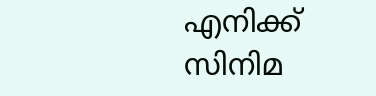എനിക്ക് സിനിമ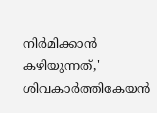നിര്‍മിക്കാന്‍ കഴിയുന്നത്,' ശിവകാര്‍ത്തികേയന്‍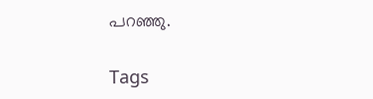പറഞ്ഞു.

Tags